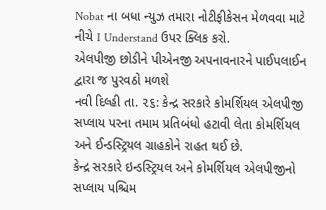Nobat ના બધા ન્યુઝ તમારા નોટીફીકેસન મેળવવા માટે નીચે I Understand ઉપર ક્લિક કરો.
એલપીજી છોડીને પીએનજી અપનાવનારને પાઈપલાઈન દ્વારા જ પુરવઠો મળશે
નવી દિલ્હી તા. ૨૬: કેન્દ્ર સરકારે કોમર્શિયલ એલપીજી સપ્લાય પરના તમામ પ્રતિબંધો હટાવી લેતા કોમર્શિયલ અને ઈન્ડસ્ટ્રિયલ ગ્રાહકોને રાહત થઈ છે.
કેન્દ્ર સરકારે ઇન્ડસ્ટ્રિયલ અને કોમર્શિયલ એલપીજીનો સપ્લાય પશ્ચિમ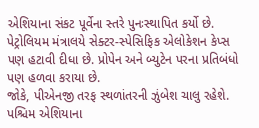એશિયાના સંકટ પૂર્વેના સ્તરે પુનઃસ્થાપિત કર્યો છે. પેટ્રોલિયમ મંત્રાલયે સેક્ટર-સ્પેસિફિક એલોકેશન કેપ્સ પણ હટાવી દીધા છે. પ્રોપેન અને બ્યુટેન પરના પ્રતિબંધો પણ હળવા કરાયા છે.
જોકે, પીએનજી તરફ સ્થળાંતરની ઝુંબેશ ચાલુ રહેશે. પશ્ચિમ એશિયાના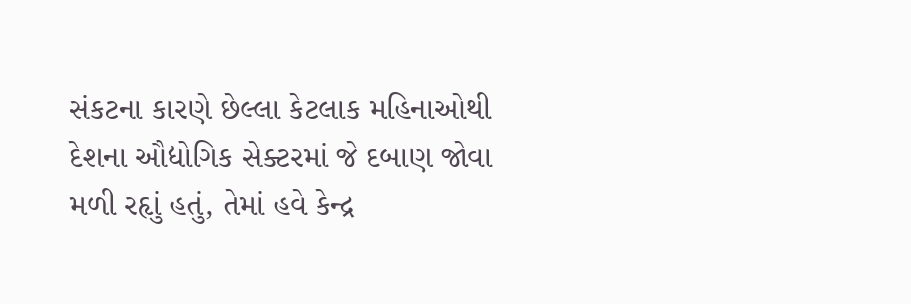સંકટના કારણે છેલ્લા કેટલાક મહિનાઓથી દેશના ઔદ્યોગિક સેક્ટરમાં જે દબાણ જોવા મળી રહૃાું હતું, તેમાં હવે કેન્દ્ર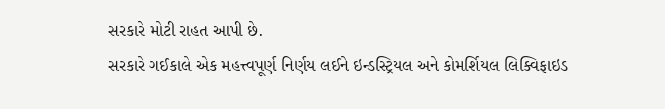સરકારે મોટી રાહત આપી છે.
સરકારે ગઈકાલે એક મહત્ત્વપૂર્ણ નિર્ણય લઈને ઇન્ડસ્ટ્રિયલ અને કોમર્શિયલ લિક્વિફાઇડ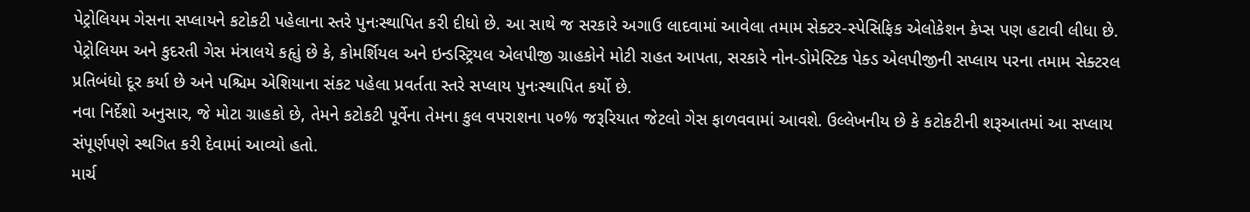પેટ્રોલિયમ ગેસના સપ્લાયને કટોકટી પહેલાના સ્તરે પુનઃસ્થાપિત કરી દીધો છે. આ સાથે જ સરકારે અગાઉ લાદવામાં આવેલા તમામ સેક્ટર-સ્પેસિફિક એલોકેશન કેપ્સ પણ હટાવી લીધા છે.
પેટ્રોલિયમ અને કુદરતી ગેસ મંત્રાલયે કહૃાું છે કે, કોમર્શિયલ અને ઇન્ડસ્ટ્રિયલ એલપીજી ગ્રાહકોને મોટી રાહત આપતા, સરકારે નોન-ડોમેસ્ટિક પેક્ડ એલપીજીની સપ્લાય પરના તમામ સેક્ટરલ પ્રતિબંધો દૂર કર્યા છે અને પશ્ચિમ એશિયાના સંકટ પહેલા પ્રવર્તતા સ્તરે સપ્લાય પુનઃસ્થાપિત કર્યો છે.
નવા નિર્દેશો અનુસાર, જે મોટા ગ્રાહકો છે, તેમને કટોકટી પૂર્વેના તેમના કુલ વપરાશના ૫૦% જરૂરિયાત જેટલો ગેસ ફાળવવામાં આવશે. ઉલ્લેખનીય છે કે કટોકટીની શરૂઆતમાં આ સપ્લાય સંપૂર્ણપણે સ્થગિત કરી દેવામાં આવ્યો હતો.
માર્ચ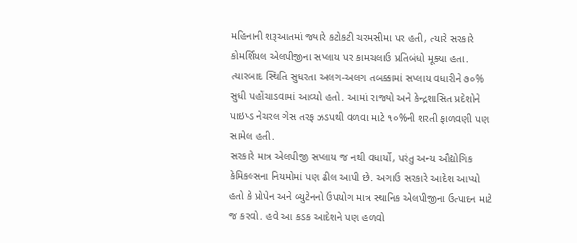મહિનાની શરૂઆતમાં જ્યારે કટોકટી ચરમસીમા પર હતી, ત્યારે સરકારે કોમર્શિયલ એલપીજીના સપ્લાય પર કામચલાઉ પ્રતિબંધો મૂક્યા હતા. ત્યારબાદ સ્થિતિ સુધરતા અલગ-અલગ તબક્કામાં સપ્લાય વધારીને ૭૦% સુધી પહોંચાડવામાં આવ્યો હતો. આમાં રાજ્યો અને કેન્દ્રશાસિત પ્રદેશોને પાઇપ્ડ નેચરલ ગેસ તરફ ઝડપથી વળવા માટે ૧૦%ની શરતી ફાળવણી પણ સામેલ હતી.
સરકારે માત્ર એલપીજી સપ્લાય જ નથી વધાર્યો, પરંતુ અન્ય ઔદ્યોગિક કેમિકલ્સના નિયમોમાં પણ ઢીલ આપી છે. અગાઉ સરકારે આદેશ આપ્યો હતો કે પ્રોપેન અને બ્યુટેનનો ઉપયોગ માત્ર સ્થાનિક એલપીજીના ઉત્પાદન માટે જ કરવો. હવે આ કડક આદેશને પણ હળવો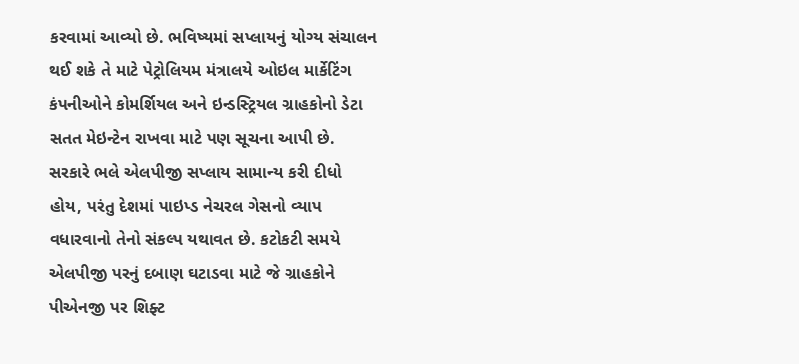કરવામાં આવ્યો છે. ભવિષ્યમાં સપ્લાયનું યોગ્ય સંચાલન થઈ શકે તે માટે પેટ્રોલિયમ મંત્રાલયે ઓઇલ માર્કેટિંગ કંપનીઓને કોમર્શિયલ અને ઇન્ડસ્ટ્રિયલ ગ્રાહકોનો ડેટા સતત મેઇન્ટેન રાખવા માટે પણ સૂચના આપી છે.
સરકારે ભલે એલપીજી સપ્લાય સામાન્ય કરી દીધો હોય, પરંતુ દેશમાં પાઇપ્ડ નેચરલ ગેસનો વ્યાપ વધારવાનો તેનો સંકલ્પ યથાવત છે. કટોકટી સમયે એલપીજી પરનું દબાણ ઘટાડવા માટે જે ગ્રાહકોને પીએનજી પર શિફ્ટ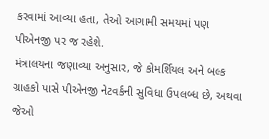કરવામાં આવ્યા હતા, તેઓ આગામી સમયમાં પણ પીએનજી પર જ રહેશે.
મંત્રાલયના જણાવ્યા અનુસાર, જે કોમર્શિયલ અને બલ્ક ગ્રાહકો પાસે પીએનજી નેટવર્કની સુવિધા ઉપલબ્ધ છે, અથવા જેઓ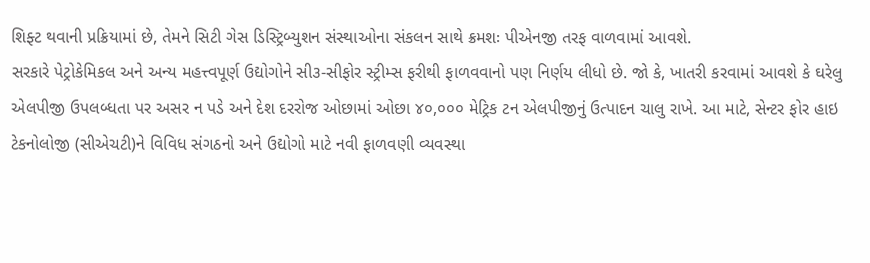શિફ્ટ થવાની પ્રક્રિયામાં છે, તેમને સિટી ગેસ ડિસ્ટ્રિબ્યુશન સંસ્થાઓના સંકલન સાથે ક્રમશઃ પીએનજી તરફ વાળવામાં આવશે.
સરકારે પેટ્રોકેમિકલ અને અન્ય મહત્ત્વપૂર્ણ ઉદ્યોગોને સી૩-સીફોર સ્ટ્રીમ્સ ફરીથી ફાળવવાનો પણ નિર્ણય લીધો છે. જો કે, ખાતરી કરવામાં આવશે કે ઘરેલુ એલપીજી ઉપલબ્ધતા પર અસર ન પડે અને દેશ દરરોજ ઓછામાં ઓછા ૪૦,૦૦૦ મેટ્રિક ટન એલપીજીનું ઉત્પાદન ચાલુ રાખે. આ માટે, સેન્ટર ફોર હાઇ ટેકનોલોજી (સીએચટી)ને વિવિધ સંગઠનો અને ઉદ્યોગો માટે નવી ફાળવણી વ્યવસ્થા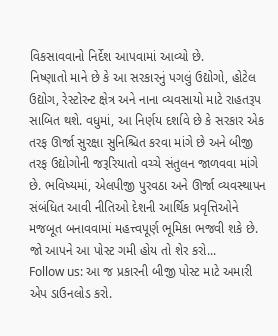વિકસાવવાનો નિર્દેશ આપવામાં આવ્યો છે.
નિષ્ણાતો માને છે કે આ સરકારનું પગલું ઉદ્યોગો, હોટેલ ઉદ્યોગ, રેસ્ટોરન્ટ ક્ષેત્ર અને નાના વ્યવસાયો માટે રાહતરૂપ સાબિત થશે. વધુમાં, આ નિર્ણય દર્શાવે છે કે સરકાર એક તરફ ઊર્જા સુરક્ષા સુનિશ્ચિત કરવા માંગે છે અને બીજી તરફ ઉદ્યોગોની જરૂરિયાતો વચ્ચે સંતુલન જાળવવા માંગે છે. ભવિષ્યમાં, એલપીજી પુરવઠા અને ઊર્જા વ્યવસ્થાપન સંબંધિત આવી નીતિઓ દેશની આર્થિક પ્રવૃત્તિઓને મજબૂત બનાવવામાં મહત્ત્વપૂર્ણ ભૂમિકા ભજવી શકે છે.
જો આપને આ પોસ્ટ ગમી હોય તો શેર કરો...
Follow us: આ જ પ્રકારની બીજી પોસ્ટ માટે અમારી એપ ડાઉનલોડ કરો.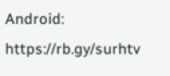Android: https://rb.gy/surhtv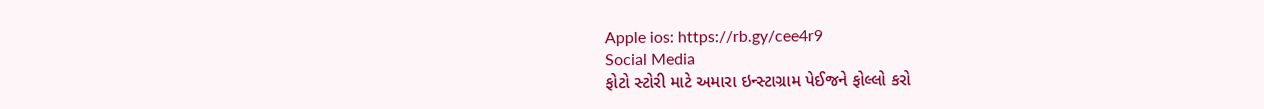Apple ios: https://rb.gy/cee4r9
Social Media
ફોટો સ્ટોરી માટે અમારા ઇન્સ્ટાગ્રામ પેઈજને ફોલ્લો કરો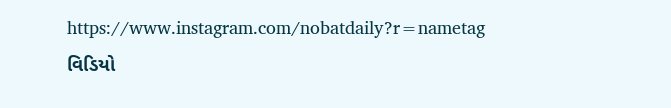https://www.instagram.com/nobatdaily?r=nametag
વિડિયો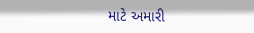માટે અમારી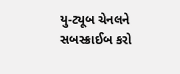યુ-ટ્યૂબ ચેનલને સબસ્ક્રાઈબ કરો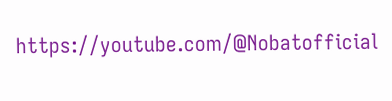https://youtube.com/@Nobatofficial